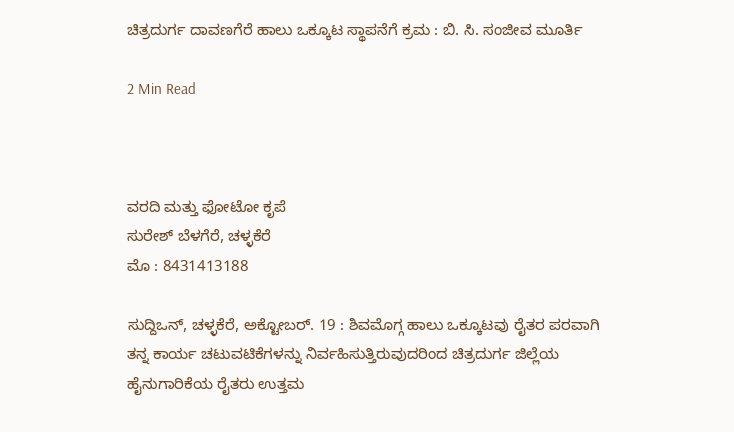ಚಿತ್ರದುರ್ಗ ದಾವಣಗೆರೆ ಹಾಲು ಒಕ್ಕೂಟ ಸ್ಥಾಪನೆಗೆ ಕ್ರಮ : ಬಿ. ಸಿ. ಸಂಜೀವ ಮೂರ್ತಿ

2 Min Read



ವರದಿ ಮತ್ತು ಫೋಟೋ ಕೃಪೆ
ಸುರೇಶ್ ಬೆಳಗೆರೆ, ಚಳ್ಳಕೆರೆ
ಮೊ : 8431413188

ಸುದ್ದಿಒನ್, ಚಳ್ಳಕೆರೆ, ಅಕ್ಟೋಬರ್. 19 : ಶಿವಮೊಗ್ಗ ಹಾಲು ಒಕ್ಕೂಟವು ರೈತರ ಪರವಾಗಿ ತನ್ನ ಕಾರ್ಯ ಚಟುವಟಿಕೆಗಳನ್ನು ನಿರ್ವಹಿಸುತ್ತಿರುವುದರಿಂದ ಚಿತ್ರದುರ್ಗ ಜಿಲ್ಲೆಯ ಹೈನುಗಾರಿಕೆಯ ರೈತರು ಉತ್ತಮ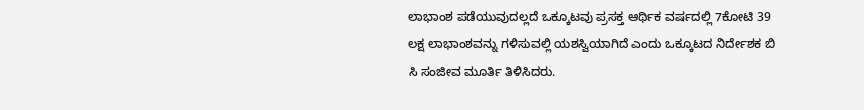ಲಾಭಾಂಶ ಪಡೆಯುವುದಲ್ಲದೆ ಒಕ್ಕೂಟವು ಪ್ರಸಕ್ತ ಆರ್ಥಿಕ ವರ್ಷದಲ್ಲಿ 7ಕೋಟಿ 39 ಲಕ್ಷ ಲಾಭಾಂಶವನ್ನು ಗಳಿಸುವಲ್ಲಿ ಯಶಸ್ವಿಯಾಗಿದೆ ಎಂದು ಒಕ್ಕೂಟದ ನಿರ್ದೇಶಕ ಬಿ ಸಿ ಸಂಜೀವ ಮೂರ್ತಿ ತಿಳಿಸಿದರು.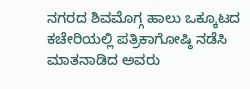ನಗರದ ಶಿವಮೊಗ್ಗ ಹಾಲು ಒಕ್ಕೂಟದ ಕಚೇರಿಯಲ್ಲಿ ಪತ್ರಿಕಾಗೋಷ್ಠಿ ನಡೆಸಿ ಮಾತನಾಡಿದ ಅವರು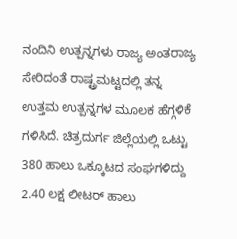ನಂದಿನಿ ಉತ್ಪನ್ನಗಳು ರಾಜ್ಯ ಅಂತರಾಜ್ಯ ಸೇರಿದಂತೆ ರಾಷ್ಟ್ರಮಟ್ಟದಲ್ಲಿ ತನ್ನ ಉತ್ತಮ ಉತ್ಪನ್ನಗಳ ಮೂಲಕ ಹೆಗ್ಗಳಿಕೆ ಗಳಿಸಿದೆ. ಚಿತ್ರದುರ್ಗ ಜಿಲ್ಲೆಯಲ್ಲಿ ಒಟ್ಟು 380 ಹಾಲು ಒಕ್ಕೂಟದ ಸಂಘಗಳಿದ್ದು 2.40 ಲಕ್ಷ ಲೀಟರ್ ಹಾಲು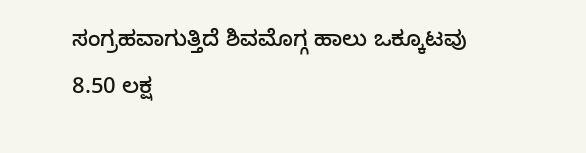ಸಂಗ್ರಹವಾಗುತ್ತಿದೆ ಶಿವಮೊಗ್ಗ ಹಾಲು ಒಕ್ಕೂಟವು 8.50 ಲಕ್ಷ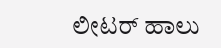ಲೀಟರ್ ಹಾಲು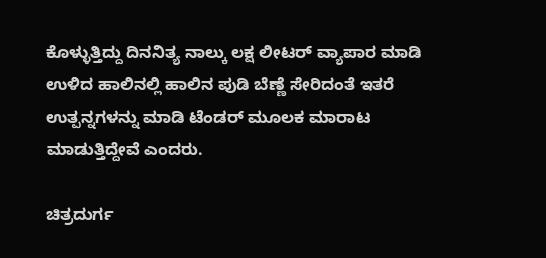ಕೊಳ್ಳುತ್ತಿದ್ದು ದಿನನಿತ್ಯ ನಾಲ್ಕು ಲಕ್ಷ ಲೀಟರ್ ವ್ಯಾಪಾರ ಮಾಡಿ ಉಳಿದ ಹಾಲಿನಲ್ಲಿ ಹಾಲಿನ ಪುಡಿ ಬೆಣ್ಣೆ ಸೇರಿದಂತೆ ಇತರೆ ಉತ್ಪನ್ನಗಳನ್ನು ಮಾಡಿ ಟೆಂಡರ್ ಮೂಲಕ ಮಾರಾಟ ಮಾಡುತ್ತಿದ್ದೇವೆ ಎಂದರು.

ಚಿತ್ರದುರ್ಗ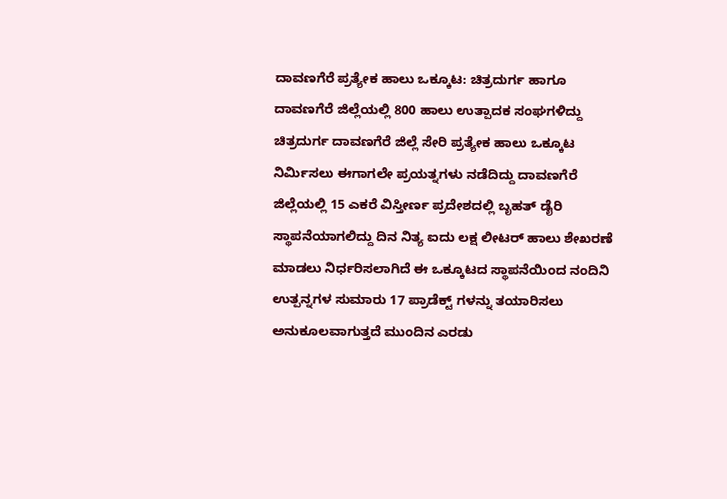ದಾವಣಗೆರೆ ಪ್ರತ್ಯೇಕ ಹಾಲು ಒಕ್ಕೂಟ: ಚಿತ್ರದುರ್ಗ ಹಾಗೂ ದಾವಣಗೆರೆ ಜಿಲ್ಲೆಯಲ್ಲಿ 800 ಹಾಲು ಉತ್ಪಾದಕ ಸಂಘಗಳಿದ್ದು ಚಿತ್ರದುರ್ಗ ದಾವಣಗೆರೆ ಜಿಲ್ಲೆ ಸೇರಿ ಪ್ರತ್ಯೇಕ ಹಾಲು ಒಕ್ಕೂಟ ನಿರ್ಮಿಸಲು ಈಗಾಗಲೇ ಪ್ರಯತ್ನಗಳು ನಡೆದಿದ್ದು ದಾವಣಗೆರೆ ಜಿಲ್ಲೆಯಲ್ಲಿ 15 ಎಕರೆ ವಿಸ್ತೀರ್ಣ ಪ್ರದೇಶದಲ್ಲಿ ಬೃಹತ್ ಡೈರಿ ಸ್ಥಾಪನೆಯಾಗಲಿದ್ದು ದಿನ ನಿತ್ಯ ಐದು ಲಕ್ಷ ಲೀಟರ್ ಹಾಲು ಶೇಖರಣೆ ಮಾಡಲು ನಿರ್ಧರಿಸಲಾಗಿದೆ ಈ ಒಕ್ಕೂಟದ ಸ್ಥಾಪನೆಯಿಂದ ನಂದಿನಿ ಉತ್ಪನ್ನಗಳ ಸುಮಾರು 17 ಪ್ರಾಡೆಕ್ಟ್ ಗಳನ್ನು ತಯಾರಿಸಲು ಅನುಕೂಲವಾಗುತ್ತದೆ ಮುಂದಿನ ಎರಡು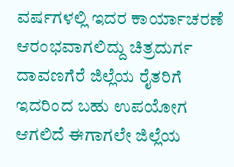ವರ್ಷಗಳಲ್ಲಿ ಇದರ ಕಾರ್ಯಾಚರಣೆ ಆರಂಭವಾಗಲಿದ್ದು ಚಿತ್ರದುರ್ಗ ದಾವಣಗೆರೆ ಜಿಲ್ಲೆಯ ರೈತರಿಗೆ ಇದರಿಂದ ಬಹು ಉಪಯೋಗ ಆಗಲಿದೆ ಈಗಾಗಲೇ ಜಿಲ್ಲೆಯ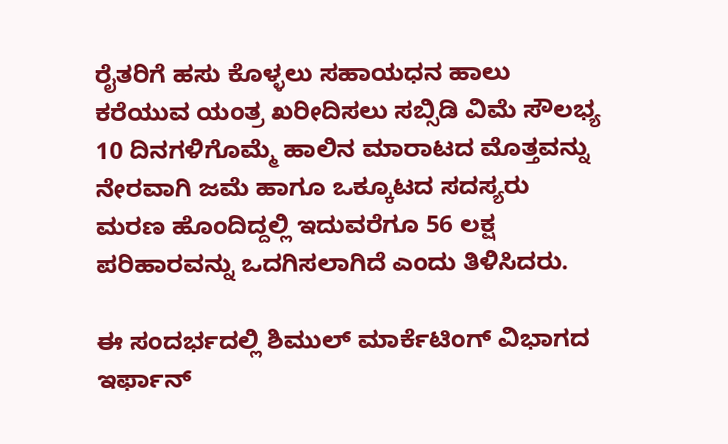ರೈತರಿಗೆ ಹಸು ಕೊಳ್ಳಲು ಸಹಾಯಧನ ಹಾಲು ಕರೆಯುವ ಯಂತ್ರ ಖರೀದಿಸಲು ಸಬ್ಸಿಡಿ ವಿಮೆ ಸೌಲಭ್ಯ 10 ದಿನಗಳಿಗೊಮ್ಮೆ ಹಾಲಿನ ಮಾರಾಟದ ಮೊತ್ತವನ್ನು ನೇರವಾಗಿ ಜಮೆ ಹಾಗೂ ಒಕ್ಕೂಟದ ಸದಸ್ಯರು ಮರಣ ಹೊಂದಿದ್ದಲ್ಲಿ ಇದುವರೆಗೂ 56 ಲಕ್ಷ ಪರಿಹಾರವನ್ನು ಒದಗಿಸಲಾಗಿದೆ ಎಂದು ತಿಳಿಸಿದರು.

ಈ ಸಂದರ್ಭದಲ್ಲಿ ಶಿಮುಲ್ ಮಾರ್ಕೆಟಿಂಗ್ ವಿಭಾಗದ ಇರ್ಫಾನ್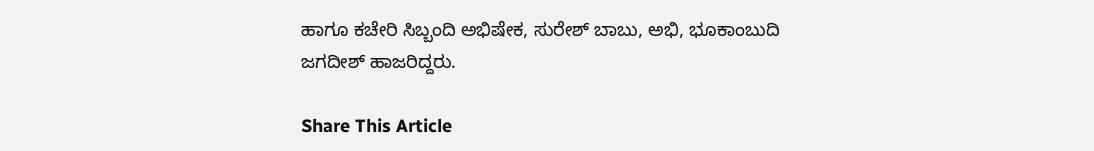ಹಾಗೂ ಕಚೇರಿ ಸಿಬ್ಬಂದಿ ಅಭಿಷೇಕ, ಸುರೇಶ್ ಬಾಬು, ಅಭಿ, ಭೂಕಾಂಬುದಿ ಜಗದೀಶ್ ಹಾಜರಿದ್ದರು.

Share This Article